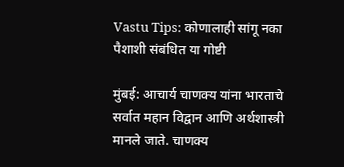Vastu Tips: कोणालाही सांगू नका पैशाशी संबंधित या गोष्टी

मुंबई: आचार्य चाणक्य यांना भारताचे सर्वात महान विद्वान आणि अर्थशास्त्री मानले जाते. चाणक्य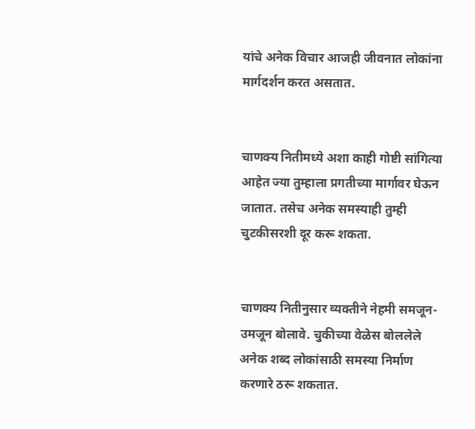यांचे अनेक विचार आजही जीवनात लोकांना मार्गदर्शन करत असतात.


चाणक्य नितीमध्ये अशा काही गोष्टी सांगित्या आहेत ज्या तुम्हाला प्रगतीच्या मार्गावर घेऊन जातात. तसेच अनेक समस्याही तुम्ही चुटकीसरशी दूर करू शकता.


चाणक्य नितीनुसार व्यक्तीने नेहमी समजून-उमजून बोलावे. चुकीच्या वेळेस बोललेले अनेक शब्द लोकांसाठी समस्या निर्माण करणारे ठरू शकतात.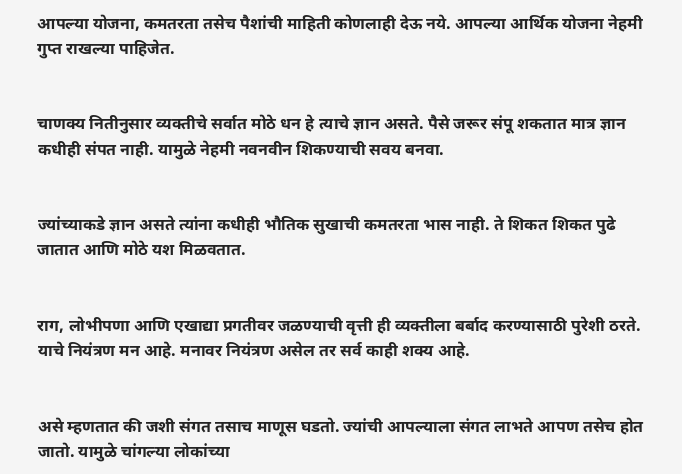आपल्या योजना, कमतरता तसेच पैशांची माहिती कोणलाही देऊ नये. आपल्या आर्थिक योजना नेहमी गुप्त राखल्या पाहिजेत.


चाणक्य नितीनुसार व्यक्तीचे सर्वात मोठे धन हे त्याचे ज्ञान असते. पैसे जरूर संपू शकतात मात्र ज्ञान कधीही संपत नाही. यामुळे नेहमी नवनवीन शिकण्याची सवय बनवा.


ज्यांच्याकडे ज्ञान असते त्यांना कधीही भौतिक सुखाची कमतरता भास नाही. ते शिकत शिकत पुढे जातात आणि मोठे यश मिळवतात.


राग, लोभीपणा आणि एखाद्या प्रगतीवर जळण्याची वृत्ती ही व्यक्तीला बर्बाद करण्यासाठी पुरेशी ठरते. याचे नियंत्रण मन आहे. मनावर नियंत्रण असेल तर सर्व काही शक्य आहे.


असे म्हणतात की जशी संगत तसाच माणूस घडतो. ज्यांची आपल्याला संगत लाभते आपण तसेच होत जातो. यामुळे चांगल्या लोकांच्या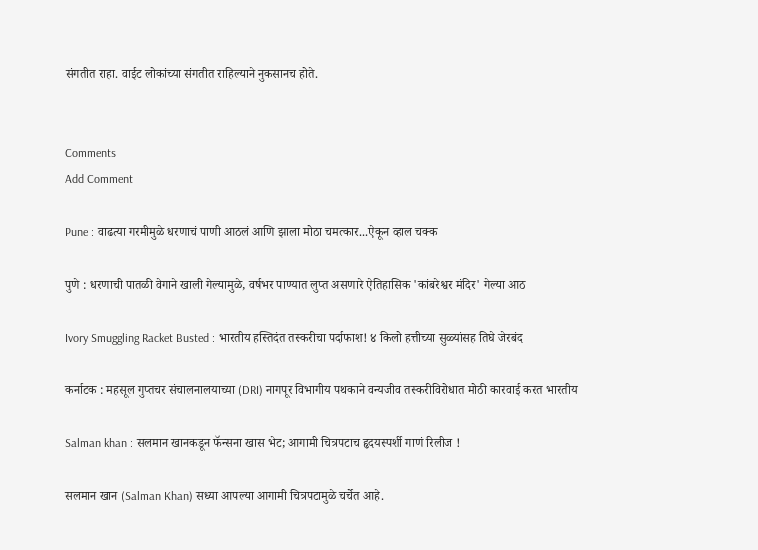संगतीत राहा. वाईट लोकांच्या संगतीत राहिल्याने नुकसानच होते.


Comments
Add Comment

Pune : वाढत्या गरमीमुळे धरणाचं पाणी आठलं आणि झाला मोठा चमत्कार...ऐकून व्हाल चक्क

पुणे : धरणाची पातळी वेगाने खाली गेल्यामुळे, वर्षभर पाण्यात लुप्त असणारे ऐतिहासिक 'कांबरेश्वर मंदिर' गेल्या आठ

Ivory Smuggling Racket Busted : भारतीय हस्तिदंत तस्करीचा पर्दाफाश! ४ किलो हत्तीच्या सुळ्यांसह तिघे जेरबंद

कर्नाटक : महसूल गुप्तचर संचालनालयाच्या (DRI) नागपूर विभागीय पथकाने वन्यजीव तस्करीविरोधात मोठी कारवाई करत भारतीय

Salman khan : सलमान खानकडून फॅन्सना खास भेट; आगामी चित्रपटाच हृदयस्पर्शी गाणं रिलीज !

सलमान खान (Salman Khan) सध्या आपल्या आगामी चित्रपटामुळे चर्चेत आहे.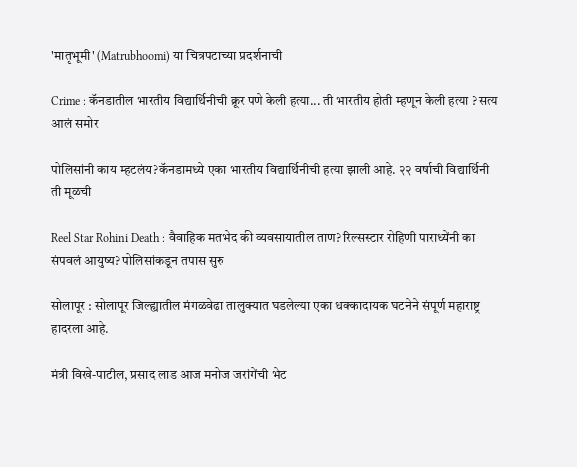'मातृभूमी' (Matrubhoomi) या चित्रपटाच्या प्रदर्शनाची

Crime : कॅनडातील भारतीय विद्यार्थिनीची क्रूर पणे केली हत्या... ती भारतीय होती म्हणून केली हत्या ? सत्य आलं समोर

पोलिसांनी काय म्हटलंय?कॅनडामध्ये एका भारतीय विद्यार्थिनीची हत्या झाली आहे. २२ वर्षाची विद्यार्थिनी ती मूळची

Reel Star Rohini Death : वैवाहिक मतभेद की व्यवसायातील ताण? रिल्सस्टार रोहिणी पाराध्येंनी का संपवलं आयुष्य? पोलिसांकडून तपास सुरु

सोलापूर : सोलापूर जिल्ह्यातील मंगळवेढा तालुक्यात घडलेल्या एका धक्कादायक घटनेने संपूर्ण महाराष्ट्र हादरला आहे.

मंत्री विखे-पाटील, प्रसाद लाड आज मनोज जरांगेंची भेट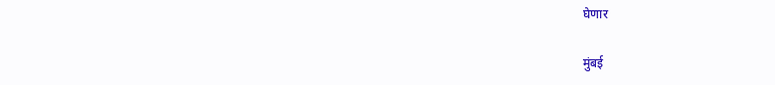घेणार

मुंबई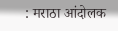: मराठा आंदोलक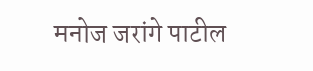मनोज जरांगे पाटील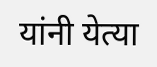यांनी येत्या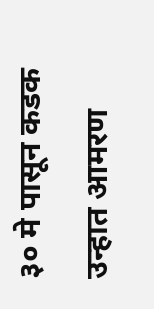३० मे पासून कडक उन्हात आमरण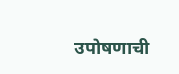उपोषणाची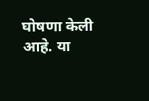घोषणा केली आहे. या